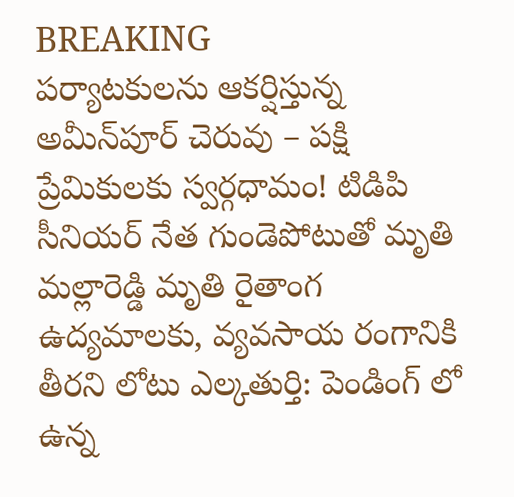BREAKING
పర్యాటకులను ఆకర్షిస్తున్న అమీన్‌పూర్ చెరువు – పక్షి ప్రేమికులకు స్వర్గధామం! టిడిపి సీనియర్ నేత గుండెపోటుతో మృతి మల్లారెడ్డి మృతి రైతాంగ ఉద్యమాలకు, వ్యవసాయ రంగానికి తీరని లోటు ఎల్కతుర్తి: పెండింగ్ లో ఉన్న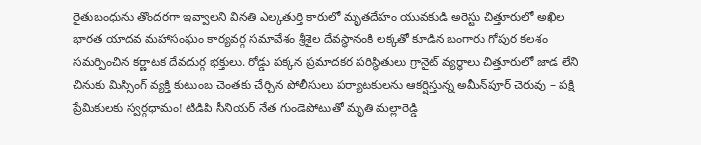రైతుబంధును తొందరగా ఇవ్వాలని వినతి ఎల్కతుర్తి కారులో మృతదేహం యువకుడి అరెస్టు చిత్తూరులో అఖిల భారత యాదవ మహాసంఘం కార్యవర్గ సమావేశం శ్రీశైల దేవస్థానంకి లక్కతో కూడిన బంగారు గోపుర కలశం సమర్పించిన కర్ణాటక దేవదుర్గ భక్తులు. రోడ్డు పక్కన ప్రమాదకర పరిస్థితులు గ్రానైట్ వ్యర్ధాలు చిత్తూరులో జాడ లేని చినుకు మిస్సింగ్ వ్యక్తి కుటుంబ చెంతకు చేర్చిన పోలీసులు పర్యాటకులను ఆకర్షిస్తున్న అమీన్‌పూర్ చెరువు – పక్షి ప్రేమికులకు స్వర్గధామం! టిడిపి సీనియర్ నేత గుండెపోటుతో మృతి మల్లారెడ్డి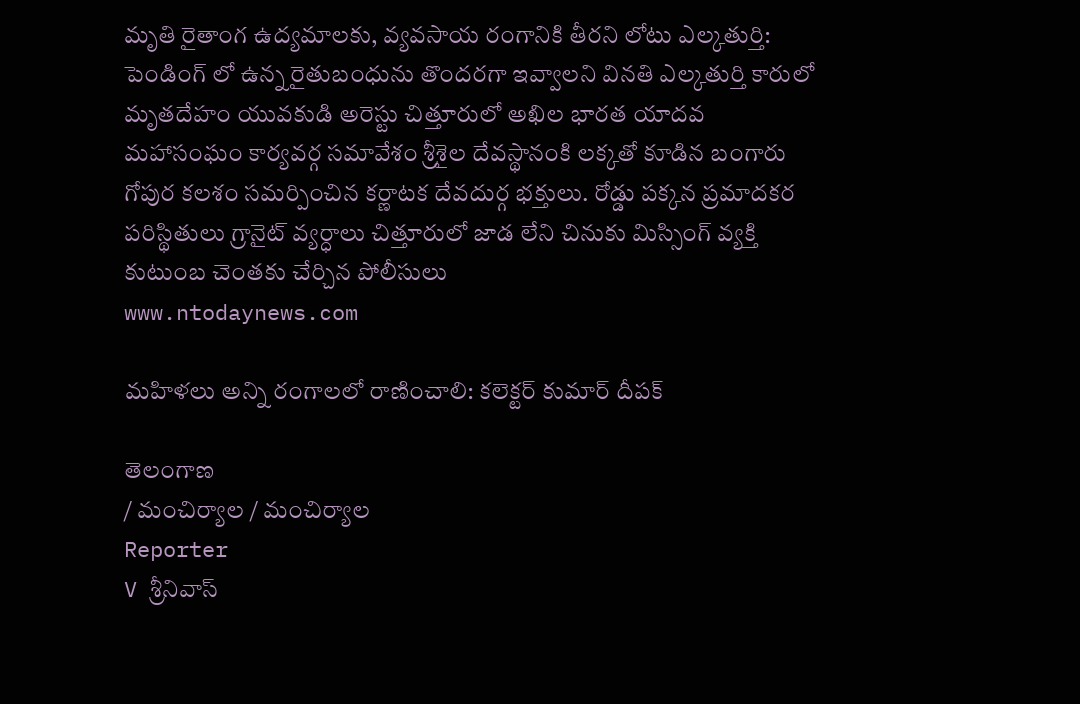మృతి రైతాంగ ఉద్యమాలకు, వ్యవసాయ రంగానికి తీరని లోటు ఎల్కతుర్తి: పెండింగ్ లో ఉన్న రైతుబంధును తొందరగా ఇవ్వాలని వినతి ఎల్కతుర్తి కారులో మృతదేహం యువకుడి అరెస్టు చిత్తూరులో అఖిల భారత యాదవ మహాసంఘం కార్యవర్గ సమావేశం శ్రీశైల దేవస్థానంకి లక్కతో కూడిన బంగారు గోపుర కలశం సమర్పించిన కర్ణాటక దేవదుర్గ భక్తులు. రోడ్డు పక్కన ప్రమాదకర పరిస్థితులు గ్రానైట్ వ్యర్ధాలు చిత్తూరులో జాడ లేని చినుకు మిస్సింగ్ వ్యక్తి కుటుంబ చెంతకు చేర్చిన పోలీసులు
www.ntodaynews.com

మహిళలు అన్ని రంగాలలో రాణించాలి: కలెక్టర్ కుమార్ దీపక్

తెలంగాణ
/ మంచిర్యాల / మంచిర్యాల
Reporter
V శ్రీనివాస్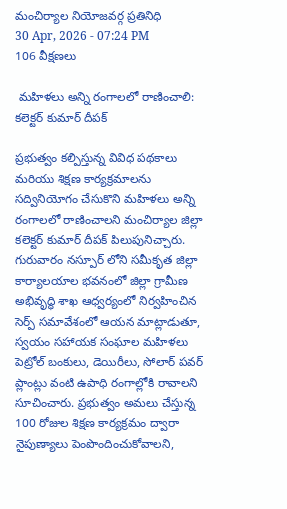మంచిర్యాల నియోజవర్గ ప్రతినిధి
30 Apr, 2026 - 07:24 PM
106 వీక్షణలు

 మహిళలు అన్ని రంగాలలో రాణించాలి: కలెక్టర్ కుమార్ దీపక్

ప్రభుత్వం కల్పిస్తున్న వివిధ పథకాలు మరియు శిక్షణ కార్యక్రమాలను సద్వినియోగం చేసుకొని మహిళలు అన్ని రంగాలలో రాణించాలని మంచిర్యాల జిల్లా కలెక్టర్ కుమార్ దీపక్ పిలుపునిచ్చారు. గురువారం నస్పూర్ లోని సమీకృత జిల్లా కార్యాలయాల భవనంలో జిల్లా గ్రామీణ అభివృద్ధి శాఖ ఆధ్వర్యంలో నిర్వహించిన సెర్ప్ సమావేశంలో ఆయన మాట్లాడుతూ, స్వయం సహాయక సంఘాల మహిళలు పెట్రోల్ బంకులు, డెయిరీలు, సోలార్ పవర్ ప్లాంట్లు వంటి ఉపాధి రంగాల్లోకి రావాలని సూచించారు. ప్రభుత్వం అమలు చేస్తున్న 100 రోజుల శిక్షణ కార్యక్రమం ద్వారా నైపుణ్యాలు పెంపొందించుకోవాలని,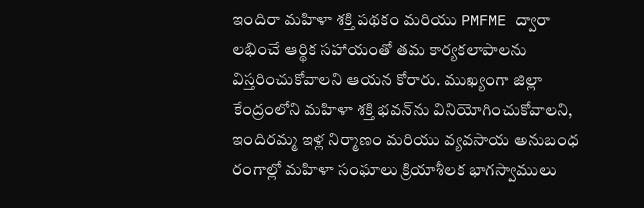ఇందిరా మహిళా శక్తి పథకం మరియు PMFME ద్వారా లభించే ఆర్థిక సహాయంతో తమ కార్యకలాపాలను విస్తరించుకోవాలని ఆయన కోరారు. ముఖ్యంగా జిల్లా కేంద్రంలోని మహిళా శక్తి భవన్‌ను వినియోగించుకోవాలని, ఇందిరమ్మ ఇళ్ల నిర్మాణం మరియు వ్యవసాయ అనుబంధ రంగాల్లో మహిళా సంఘాలు క్రియాశీలక భాగస్వాములు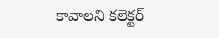కావాలని కలెక్టర్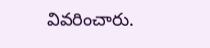వివరించారు.